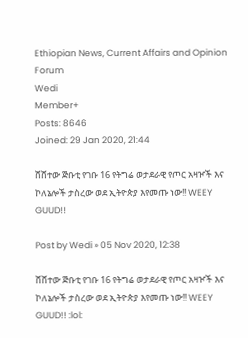Ethiopian News, Current Affairs and Opinion Forum
Wedi
Member+
Posts: 8646
Joined: 29 Jan 2020, 21:44

ሸሸተው ጅቡቲ የገቡ 16 የትግሬ ወታደራዊ የጦር አዛዦች እና ኮለኔሎች ታስረው ወደ ኢትዮጵያ እየመጡ ነው!! WEEY GUUD!!

Post by Wedi » 05 Nov 2020, 12:38

ሸሸተው ጅቡቲ የገቡ 16 የትግሬ ወታደራዊ የጦር አዛዦች እና ኮለኔሎች ታስረው ወደ ኢትዮጵያ እየመጡ ነው!! WEEY GUUD!! :lol: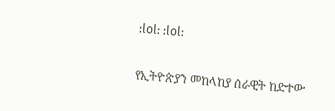:lol: :lol:

የኢትዮጵያን መከላከያ ሰራዊት ከድተው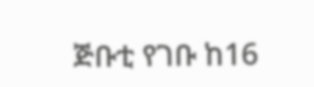ጅቡቲ የገቡ ከ16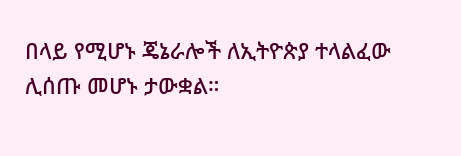በላይ የሚሆኑ ጄኔራሎች ለኢትዮጵያ ተላልፈው ሊሰጡ መሆኑ ታውቋል።